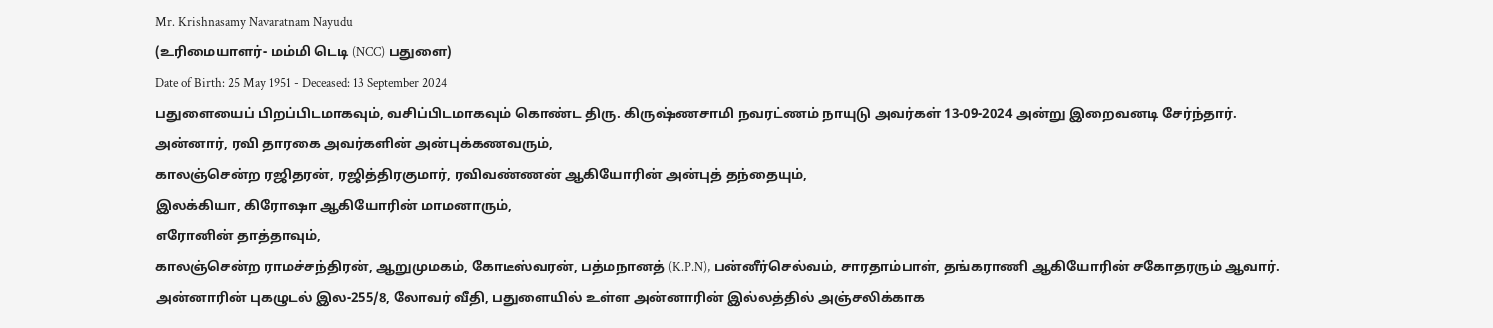Mr. Krishnasamy Navaratnam Nayudu
(உரிமையாளர்- மம்மி டெடி (NCC) பதுளை)
Date of Birth: 25 May 1951 - Deceased: 13 September 2024
பதுளையைப் பிறப்பிடமாகவும், வசிப்பிடமாகவும் கொண்ட திரு. கிருஷ்ணசாமி நவரட்ணம் நாயுடு அவர்கள் 13-09-2024 அன்று இறைவனடி சேர்ந்தார்.
அன்னார், ரவி தாரகை அவர்களின் அன்புக்கணவரும்,
காலஞ்சென்ற ரஜிதரன், ரஜித்திரகுமார், ரவிவண்ணன் ஆகியோரின் அன்புத் தந்தையும்,
இலக்கியா, கிரோஷா ஆகியோரின் மாமனாரும்,
எரோனின் தாத்தாவும்,
காலஞ்சென்ற ராமச்சந்திரன், ஆறுமுமகம், கோடீஸ்வரன், பத்மநானத் (K.P.N), பன்னீர்செல்வம், சாரதாம்பாள், தங்கராணி ஆகியோரின் சகோதரரும் ஆவார்.
அன்னாரின் புகழுடல் இல-255/8, லோவர் வீதி, பதுளையில் உள்ள அன்னாரின் இல்லத்தில் அஞ்சலிக்காக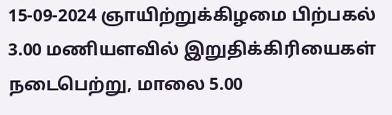15-09-2024 ஞாயிற்றுக்கிழமை பிற்பகல் 3.00 மணியளவில் இறுதிக்கிரியைகள் நடைபெற்று, மாலை 5.00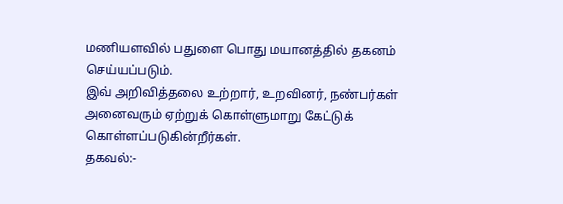மணியளவில் பதுளை பொது மயானத்தில் தகனம் செய்யப்படும்.
இவ் அறிவித்தலை உற்றார், உறவினர், நண்பர்கள் அனைவரும் ஏற்றுக் கொள்ளுமாறு கேட்டுக் கொள்ளப்படுகின்றீர்கள்.
தகவல்:-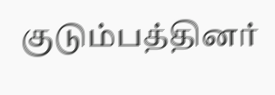குடும்பத்தினர்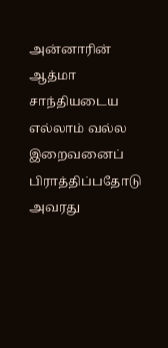அன்னாரின் ஆத்மா சாந்தியடைய எல்லாம் வல்ல இறைவனைப் பிராத்திப்பதோடு அவரது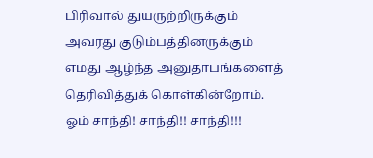பிரிவால் துயருற்றிருக்கும் அவரது குடும்பத்தினருக்கும் எமது ஆழ்ந்த அனுதாபங்களைத் தெரிவித்துக் கொள்கின்றோம்.
ஓம் சாந்தி! சாந்தி!! சாந்தி!!!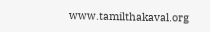www.tamilthakaval.org